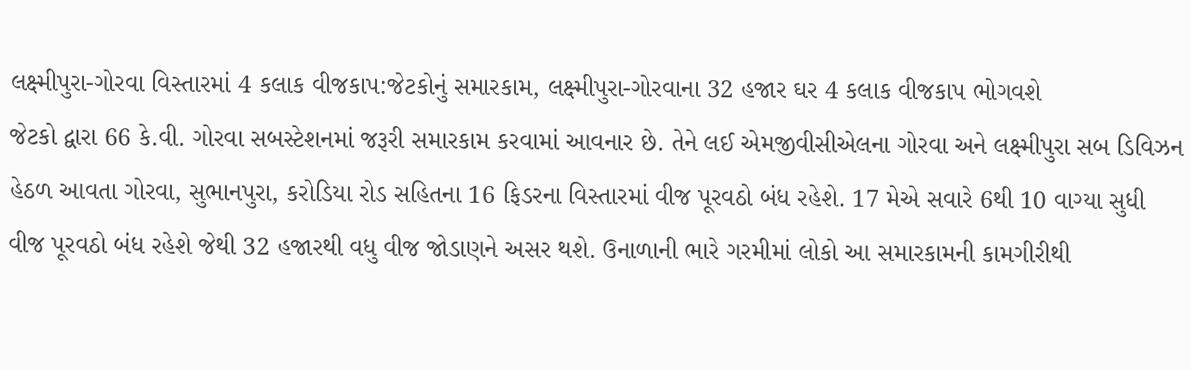લક્ષ્મીપુરા-ગોરવા વિસ્તારમાં 4 કલાક વીજકાપ:જેટકોનું સમારકામ, લક્ષ્મીપુરા-ગોરવાના 32 હજાર ઘર 4 કલાક વીજકાપ ભોગવશે
જેટકો દ્વારા 66 કે.વી. ગોરવા સબસ્ટેશનમાં જરૂરી સમારકામ કરવામાં આવનાર છે. તેને લઈ એમજીવીસીએલના ગોરવા અને લક્ષ્મીપુરા સબ ડિવિઝન હેઠળ આવતા ગોરવા, સુભાનપુરા, કરોડિયા રોડ સહિતના 16 ફિડરના વિસ્તારમાં વીજ પૂરવઠો બંધ રહેશે. 17 મેએ સવારે 6થી 10 વાગ્યા સુધી વીજ પૂરવઠો બંધ રહેશે જેથી 32 હજારથી વધુ વીજ જોડાણને અસર થશે. ઉનાળાની ભારે ગરમીમાં લોકો આ સમારકામની કામગીરીથી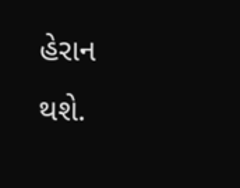હેરાન થશે.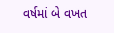વર્ષમાં બે વખત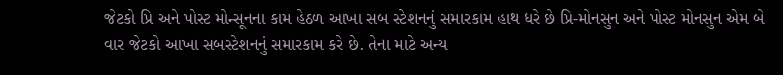જેટકો પ્રિ અને પોસ્ટ મોન્સૂનના કામ હેઠળ આખા સબ સ્ટેશનનું સમારકામ હાથ ધરે છે પ્રિ-મોનસુન અને પોસ્ટ મોનસુન એમ બે વાર જેટકો આખા સબસ્ટેશનનું સમારકામ કરે છે. તેના માટે અન્ય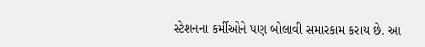સ્ટેશનના કર્મીઓને પણ બોલાવી સમારકામ કરાય છે. આ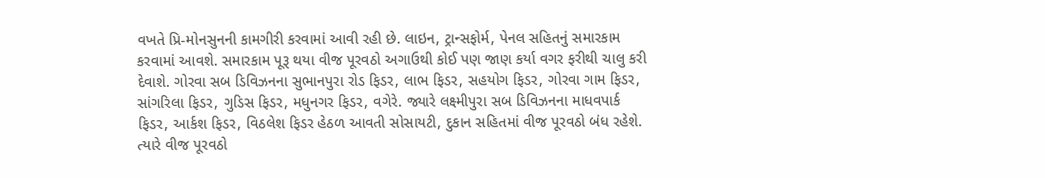વખતે પ્રિ-મોનસુનની કામગીરી કરવામાં આવી રહી છે. લાઇન, ટ્રાન્સફોર્મ, પેનલ સહિતનું સમારકામ કરવામાં આવશે. સમારકામ પૂરૂ થયા વીજ પૂરવઠો અગાઉથી કોઈ પણ જાણ કર્યા વગર ફરીથી ચાલુ કરી દેવાશે. ગોરવા સબ ડિવિઝનના સુભાનપુરા રોડ ફિડર, લાભ ફિડર, સહયોગ ફિડર, ગોરવા ગામ ફિડર, સાંગરિલા ફિડર, ગુડિસ ફિડર, મધુનગર ફિડર, વગેરે. જ્યારે લક્ષ્મીપુરા સબ ડિવિઝનના માધવપાર્ક ફિડર, આર્કશ ફિડર, વિઠલેશ ફિડર હેઠળ આવતી સોસાયટી, દુકાન સહિતમાં વીજ પૂરવઠો બંધ રહેશે. ત્યારે વીજ પૂરવઠો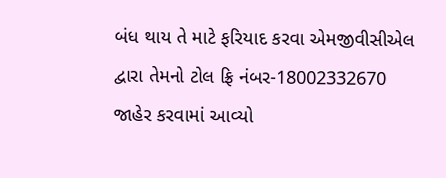બંધ થાય તે માટે ફરિયાદ કરવા એમજીવીસીએલ દ્વારા તેમનો ટોલ ફ્રિ નંબર-18002332670 જાહેર કરવામાં આવ્યો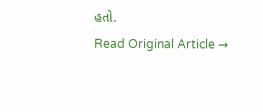હતો.
Read Original Article →